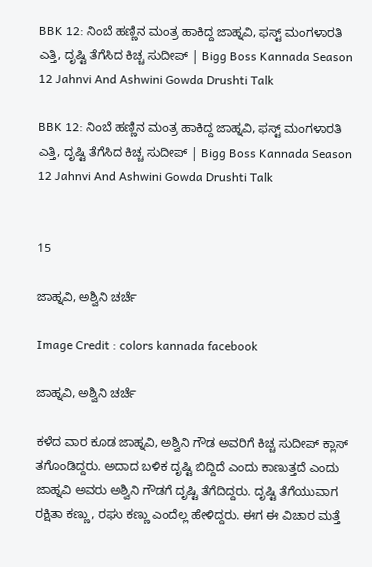BBK 12: ನಿಂಬೆ ಹಣ್ಣಿನ ಮಂತ್ರ ಹಾಕಿದ್ದ ಜಾಹ್ನವಿ, ಫಸ್ಟ್ ಮಂಗಳಾರತಿ ಎತ್ತಿ, ದೃಷ್ಟಿ ತೆಗೆಸಿದ ಕಿಚ್ಚ ಸುದೀಪ್ | Bigg Boss Kannada Season 12 Jahnvi And Ashwini Gowda Drushti Talk

BBK 12: ನಿಂಬೆ ಹಣ್ಣಿನ ಮಂತ್ರ ಹಾಕಿದ್ದ ಜಾಹ್ನವಿ, ಫಸ್ಟ್ ಮಂಗಳಾರತಿ ಎತ್ತಿ, ದೃಷ್ಟಿ ತೆಗೆಸಿದ ಕಿಚ್ಚ ಸುದೀಪ್ | Bigg Boss Kannada Season 12 Jahnvi And Ashwini Gowda Drushti Talk


15

ಜಾಹ್ನವಿ, ಅಶ್ವಿನಿ ಚರ್ಚೆ

Image Credit : colors kannada facebook

ಜಾಹ್ನವಿ, ಅಶ್ವಿನಿ ಚರ್ಚೆ

ಕಳೆದ ವಾರ ಕೂಡ ಜಾಹ್ನವಿ, ಅಶ್ವಿನಿ ಗೌಡ ಅವರಿಗೆ ಕಿಚ್ಚ ಸುದೀಪ್‌ ಕ್ಲಾಸ್‌ ತಗೊಂಡಿದ್ದರು. ಅದಾದ ಬಳಿಕ ದೃಷ್ಟಿ ಬಿದ್ದಿದೆ ಎಂದು ಕಾಣುತ್ತದೆ ಎಂದು ಜಾಹ್ನವಿ ಅವರು ಅಶ್ವಿನಿ ಗೌಡಗೆ ದೃಷ್ಟಿ ತೆಗೆದಿದ್ದರು. ದೃಷ್ಟಿ ತೆಗೆಯುವಾಗ ರಕ್ಷಿತಾ ಕಣ್ಣು, ರಘು ಕಣ್ಣು ಎಂದೆಲ್ಲ ಹೇಳಿದ್ದರು. ಈಗ ಈ ವಿಚಾರ ಮತ್ತೆ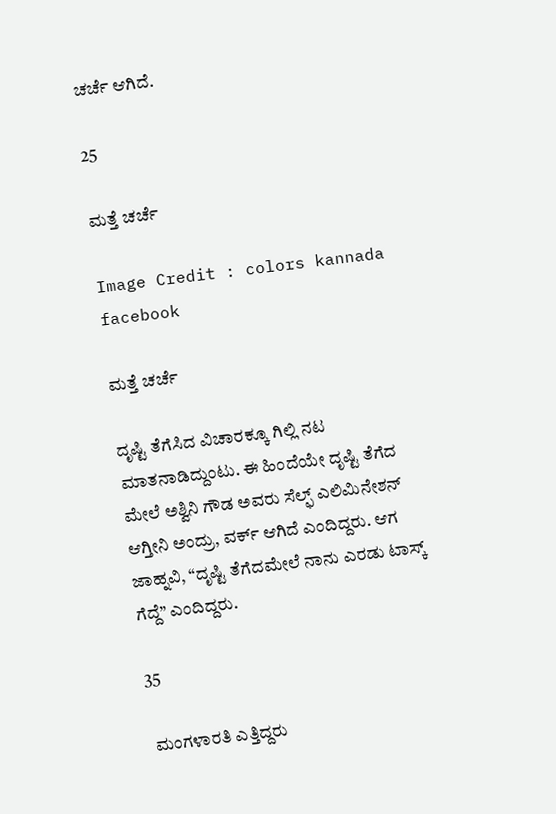ಚರ್ಚೆ ಆಗಿದೆ.

25

ಮತ್ತೆ ಚರ್ಚೆ

Image Credit : colors kannada facebook

ಮತ್ತೆ ಚರ್ಚೆ

ದೃಷ್ಟಿ ತೆಗೆಸಿದ ವಿಚಾರಕ್ಕೂ ಗಿಲ್ಲಿ ನಟ ಮಾತನಾಡಿದ್ದುಂಟು. ಈ ಹಿಂದೆಯೇ ದೃಷ್ಟಿ ತೆಗೆದ ಮೇಲೆ ಅಶ್ವಿನಿ ಗೌಡ ಅವರು ಸೆಲ್ಫ್‌ ಎಲಿಮಿನೇಶನ್‌ ಆಗ್ತೀನಿ ಅಂದ್ರು, ವರ್ಕ್‌ ಆಗಿದೆ ಎಂದಿದ್ದರು. ಆಗ ಜಾಹ್ನವಿ, “ದೃಷ್ಟಿ ತೆಗೆದಮೇಲೆ ನಾನು ಎರಡು ಟಾಸ್ಕ್‌ ಗೆದ್ದೆ” ಎಂದಿದ್ದರು.

35

 ಮಂಗಳಾರತಿ ಎತ್ತಿದ್ದರು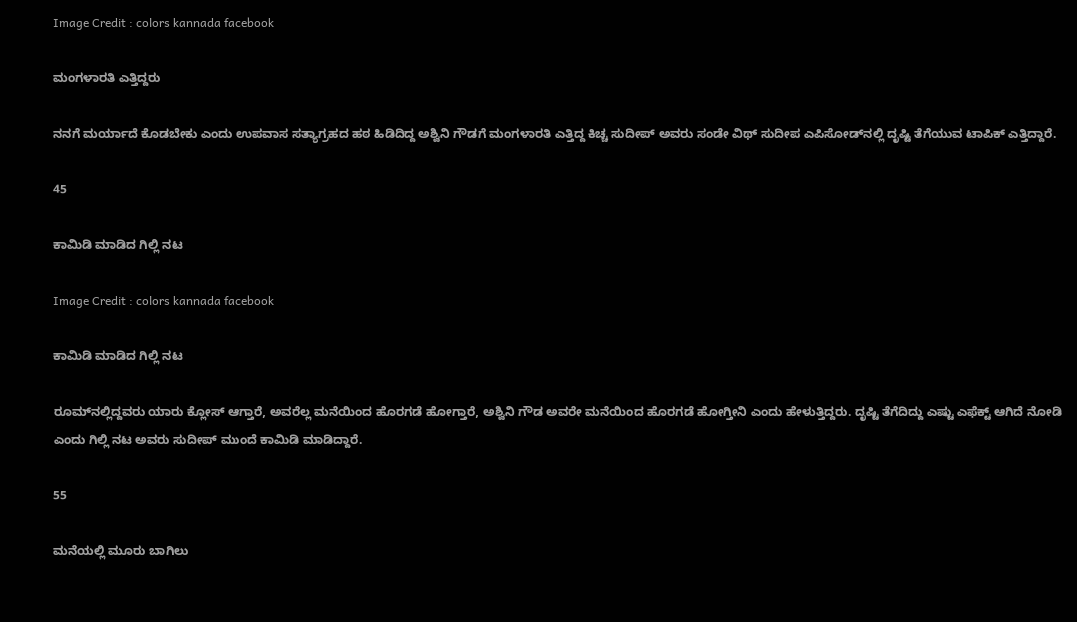Image Credit : colors kannada facebook

ಮಂಗಳಾರತಿ ಎತ್ತಿದ್ದರು

ನನಗೆ ಮರ್ಯಾದೆ ಕೊಡಬೇಕು ಎಂದು ಉಪವಾಸ ಸತ್ಯಾಗ್ರಹದ ಹಠ ಹಿಡಿದಿದ್ದ ಅಶ್ವಿನಿ ಗೌಡಗೆ ಮಂಗಳಾರತಿ ಎತ್ತಿದ್ದ ಕಿಚ್ಚ ಸುದೀಪ್‌ ಅವರು ಸಂಡೇ ವಿಥ್‌ ಸುದೀಪ ಎಪಿಸೋಡ್‌ನಲ್ಲಿ ದೃಷ್ಟಿ ತೆಗೆಯುವ ಟಾಪಿಕ್‌ ಎತ್ತಿದ್ದಾರೆ.

45

ಕಾಮಿಡಿ ಮಾಡಿದ ಗಿಲ್ಲಿ ನಟ

Image Credit : colors kannada facebook

ಕಾಮಿಡಿ ಮಾಡಿದ ಗಿಲ್ಲಿ ನಟ

ರೂಮ್‌ನಲ್ಲಿದ್ದವರು ಯಾರು ಕ್ಲೋಸ್‌ ಆಗ್ತಾರೆ, ಅವರೆಲ್ಲ ಮನೆಯಿಂದ ಹೊರಗಡೆ ಹೋಗ್ತಾರೆ, ಅಶ್ವಿನಿ ಗೌಡ ಅವರೇ ಮನೆಯಿಂದ ಹೊರಗಡೆ ಹೋಗ್ತೀನಿ ಎಂದು ಹೇಳುತ್ತಿದ್ದರು. ದೃಷ್ಟಿ ತೆಗೆದಿದ್ದು ಎಷ್ಟು ಎಫೆಕ್ಟ್‌ ಆಗಿದೆ ನೋಡಿ ಎಂದು ಗಿಲ್ಲಿ ನಟ ಅವರು ಸುದೀಪ್‌ ಮುಂದೆ ಕಾಮಿಡಿ ಮಾಡಿದ್ದಾರೆ.

55

ಮನೆಯಲ್ಲಿ ಮೂರು ಬಾಗಿಲು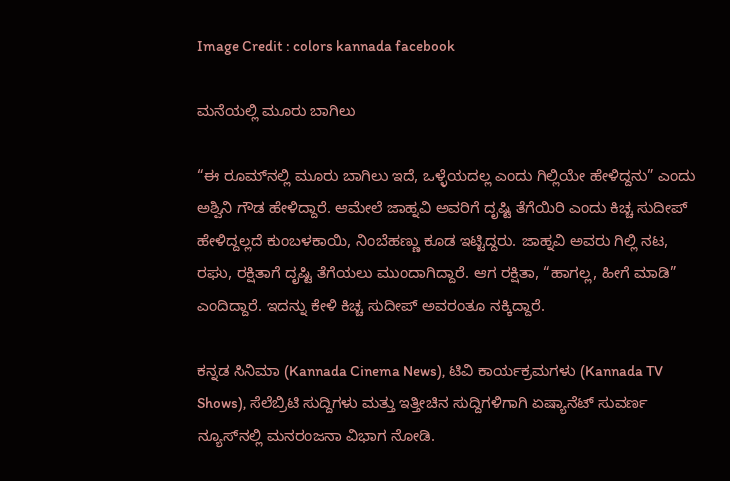Image Credit : colors kannada facebook

ಮನೆಯಲ್ಲಿ ಮೂರು ಬಾಗಿಲು

“ಈ ರೂಮ್‌ನಲ್ಲಿ ಮೂರು ಬಾಗಿಲು ಇದೆ, ಒಳ್ಳೆಯದಲ್ಲ ಎಂದು ಗಿಲ್ಲಿಯೇ ಹೇಳಿದ್ದನು” ಎಂದು ಅಶ್ವಿನಿ ಗೌಡ ಹೇಳಿದ್ದಾರೆ. ಆಮೇಲೆ ಜಾಹ್ನವಿ ಅವರಿಗೆ ದೃಷ್ಟಿ ತೆಗೆಯಿರಿ ಎಂದು ಕಿಚ್ಚ ಸುದೀಪ್‌ ಹೇಳಿದ್ದಲ್ಲದೆ ಕುಂಬಳಕಾಯಿ, ನಿಂಬೆಹಣ್ಣು ಕೂಡ ಇಟ್ಟಿದ್ದರು. ಜಾಹ್ನವಿ ಅವರು ಗಿಲ್ಲಿ ನಟ, ರಘು, ರಕ್ಷಿತಾಗೆ ದೃಷ್ಟಿ ತೆಗೆಯಲು ಮುಂದಾಗಿದ್ದಾರೆ. ಆಗ ರಕ್ಷಿತಾ, “ಹಾಗಲ್ಲ, ಹೀಗೆ ಮಾಡಿ” ಎಂದಿದ್ದಾರೆ. ಇದನ್ನು ಕೇಳಿ ಕಿಚ್ಚ ಸುದೀಪ್‌ ಅವರಂತೂ ನಕ್ಕಿದ್ದಾರೆ.

ಕನ್ನಡ ಸಿನಿಮಾ (Kannada Cinema News), ಟಿವಿ ಕಾರ್ಯಕ್ರಮಗಳು (Kannada TV Shows), ಸೆಲೆಬ್ರಿಟಿ ಸುದ್ದಿಗಳು ಮತ್ತು ಇತ್ತೀಚಿನ ಸುದ್ದಿಗಳಿಗಾಗಿ ಏಷ್ಯಾನೆಟ್ ಸುವರ್ಣ ನ್ಯೂಸ್‌ನಲ್ಲಿ ಮನರಂಜನಾ ವಿಭಾಗ ನೋಡಿ.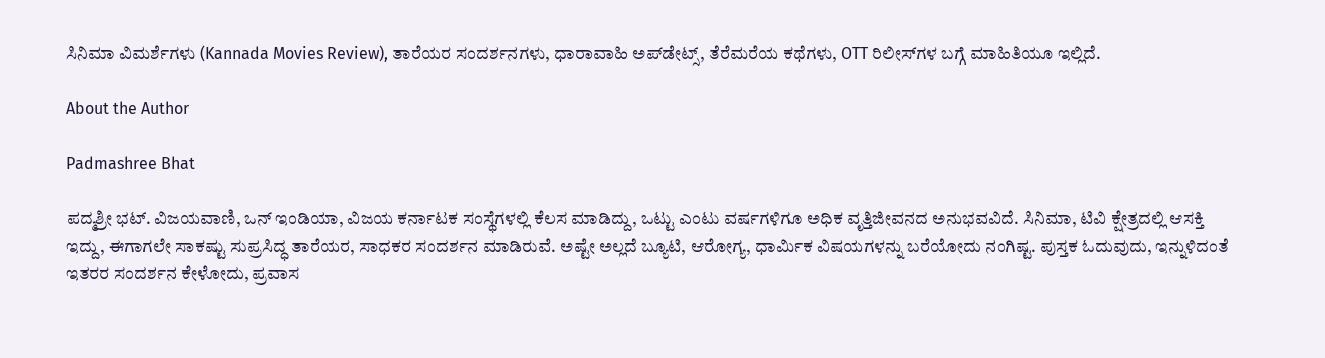ಸಿನಿಮಾ ವಿಮರ್ಶೆಗಳು (Kannada Movies Review), ತಾರೆಯರ ಸಂದರ್ಶನಗಳು, ಧಾರಾವಾಹಿ ಅಪ್‌ಡೇಟ್ಸ್‌, ತೆರೆಮರೆಯ ಕಥೆಗಳು, OTT ರಿಲೀಸ್‌ಗಳ ಬಗ್ಗೆ ಮಾಹಿತಿಯೂ ಇಲ್ಲಿದೆ.

About the Author

Padmashree Bhat

ಪದ್ಮಶ್ರೀ ಭಟ್. ವಿಜಯವಾಣಿ, ಒನ್ ಇಂಡಿಯಾ, ವಿಜಯ ಕರ್ನಾಟಕ ಸಂಸ್ಥೆಗಳಲ್ಲಿ ಕೆಲಸ ಮಾಡಿದ್ದು, ಒಟ್ಟು ಎಂಟು ವರ್ಷಗಳಿಗೂ ಅಧಿಕ ವೃತ್ತಿಜೀವನದ ಅನುಭವವಿದೆ. ಸಿನಿಮಾ, ಟಿವಿ ಕ್ಷೇತ್ರದಲ್ಲಿ ಆಸಕ್ತಿ ಇದ್ದು, ಈಗಾಗಲೇ ಸಾಕಷ್ಟು ಸುಪ್ರಸಿದ್ಧ ತಾರೆಯರ, ಸಾಧಕರ ಸಂದರ್ಶನ ಮಾಡಿರುವೆ. ಅಷ್ಟೇ ಅಲ್ಲದೆ ಬ್ಯೂಟಿ, ಆರೋಗ್ಯ, ಧಾರ್ಮಿಕ ವಿಷಯಗಳನ್ನು ಬರೆಯೋದು ನಂಗಿಷ್ಟ. ಪುಸ್ತಕ ಓದುವುದು, ಇನ್ನುಳಿದಂತೆ ಇತರರ ಸಂದರ್ಶನ ಕೇಳೋದು, ಪ್ರವಾಸ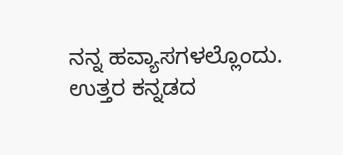ನನ್ನ ಹವ್ಯಾಸಗಳಲ್ಲೊಂದು. ಉತ್ತರ ಕನ್ನಡದ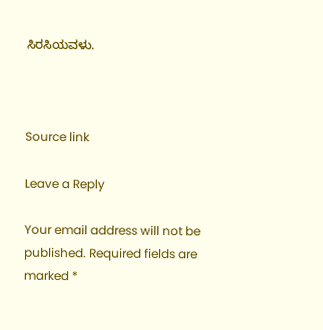ಸಿರಸಿಯವಳು.



Source link

Leave a Reply

Your email address will not be published. Required fields are marked *